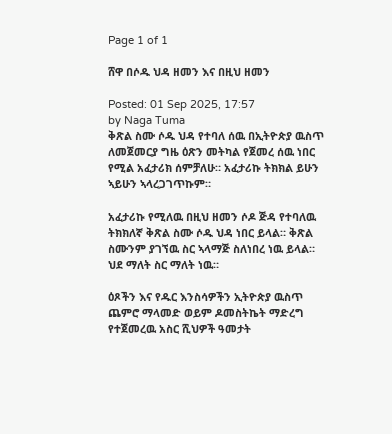Page 1 of 1

ሸዋ በሶዱ ህዳ ዘመን እና በዚህ ዘመን

Posted: 01 Sep 2025, 17:57
by Naga Tuma
ቅጽል ስሙ ሶዱ ህዳ የተባለ ሰዉ በኢትዮጵያ ዉስጥ ለመጀመርያ ግዜ ዕጽን መትካል የጀመረ ሰዉ ነበር የሚል አፈታሪክ ሰምቻለሁ። አፈታሪኩ ትክክል ይሁን ኣይሁን ኣላረጋገጥኩም።

አፈታሪኩ የሚለዉ በዚህ ዘመን ሶዶ ጅዳ የተባለዉ ትክክለኛ ቅጽል ስሙ ሶዱ ህዳ ነበር ይላል። ቅጽል ስሙንም ያገኘዉ ስር ኣላማጅ ስለነበረ ነዉ ይላል። ህደ ማለት ስር ማለት ነዉ።

ዕጾችን እና የዱር እንስሳዎችን ኢትዮጵያ ዉስጥ ጨምሮ ማላመድ ወይም ዶመስትኬት ማድረግ የተጀመረዉ አስር ሺህዎች ዓመታት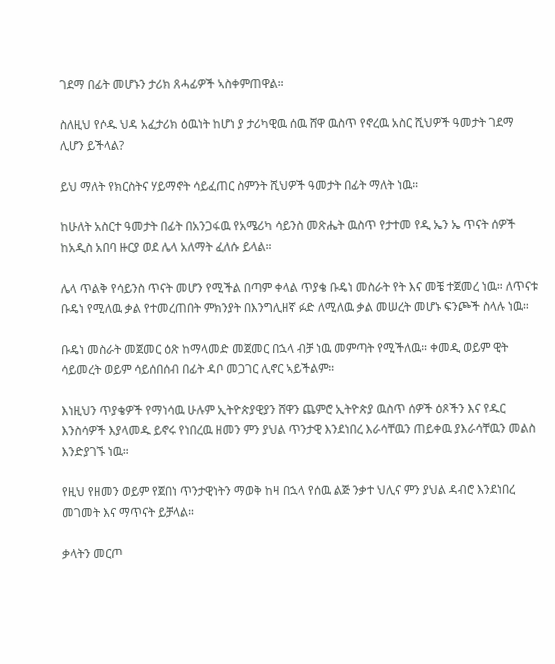ገደማ በፊት መሆኑን ታሪክ ጸሓፊዎች ኣስቀምጠዋል።

ስለዚህ የሶዱ ህዳ አፈታሪክ ዕዉነት ከሆነ ያ ታሪካዊዉ ሰዉ ሸዋ ዉስጥ የኖረዉ አስር ሺህዎች ዓመታት ገደማ ሊሆን ይችላል?

ይህ ማለት የክርስትና ሃይማኖት ሳይፈጠር ስምንት ሺህዎች ዓመታት በፊት ማለት ነዉ።

ከሁለት አስርተ ዓመታት በፊት በአንጋፋዉ የአሜሪካ ሳይንስ መጽሔት ዉስጥ የታተመ የዲ ኤን ኤ ጥናት ሰዎች ከአዲስ አበባ ዙርያ ወደ ሌላ አለማት ፈለሱ ይላል።

ሌላ ጥልቅ የሳይንስ ጥናት መሆን የሚችል በጣም ቀላል ጥያቄ ቡዴነ መስራት የት እና መቼ ተጀመረ ነዉ። ለጥናቱ ቡዴነ የሚለዉ ቃል የተመረጠበት ምክንያት በእንግሊዘኛ ፉድ ለሚለዉ ቃል መሠረት መሆኑ ፍንጮች ስላሉ ነዉ።

ቡዴነ መስራት መጀመር ዕጽ ከማላመድ መጀመር በኋላ ብቻ ነዉ መምጣት የሚችለዉ። ቀመዲ ወይም ዊት ሳይመረት ወይም ሳይሰበሰብ በፊት ዳቦ መጋገር ሊኖር ኣይችልም።

እነዚህን ጥያቄዎች የማነሳዉ ሁሉም ኢትዮጵያዊያን ሸዋን ጨምሮ ኢትዮጵያ ዉስጥ ሰዎች ዕጾችን እና የዱር እንስሳዎች እያላመዱ ይኖሩ የነበረዉ ዘመን ምን ያህል ጥንታዊ እንደነበረ እራሳቸዉን ጠይቀዉ ያእራሳቸዉን መልስ እንድያገኙ ነዉ።

የዚህ የዘመን ወይም የጀበነ ጥንታዊነትን ማወቅ ከዛ በኋላ የሰዉ ልጅ ንቃተ ህሊና ምን ያህል ዳብሮ እንደነበረ መገመት እና ማጥናት ይቻላል።

ቃላትን መርጦ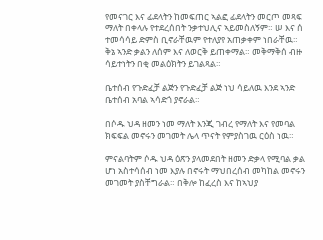የመናገር እና ፊደላትን ከመፍጠር ኣልፎ ፊደላትን መርጦ መጻፍ ማለት በቀላሉ የተደረሰበት ንቃተህሊና ኣይመስለኝም። ሠ እና ሰ ተመሳሳይ ድምስ ቢኖራቸዉም የተለያየ አጠቃቀም ነበራቸዉ። ቅኔ ኣንድ ቃልን ለሰም እና ለወርቅ ይጠቀማል። መቅማቅሰ ብዙ ሳይተነትን በቂ መልዕክትን ይገልጻል።

ቤተሰብ የጉድፈቻ ልጅን የጉድፈቻ ልጅ ነህ ሳይለዉ እንደ ኣንድ ቤተሰብ አባል ኣሳድጎ ያኖራል።

በሶዱ ህዳ ዘመን ነመ ማለት እንጂ ገብረ የማለት እና የመባል ክፍፍል መኖሩን መገመት ሌላ ጥናት የምያስገዉ ርዕስ ነዉ።

ምናልባትም ሶዱ ህዳ ዕጽን ያላመደበት ዘመን ድቃላ የሚባል ቃል ሆነ አስተሳሰብ ነመ እያሉ በኖሩት ማህበረሰብ መካከል መኖሩን መገመት ያስቸግራል። በቅሎ ከፈረስ እና ከኣህያ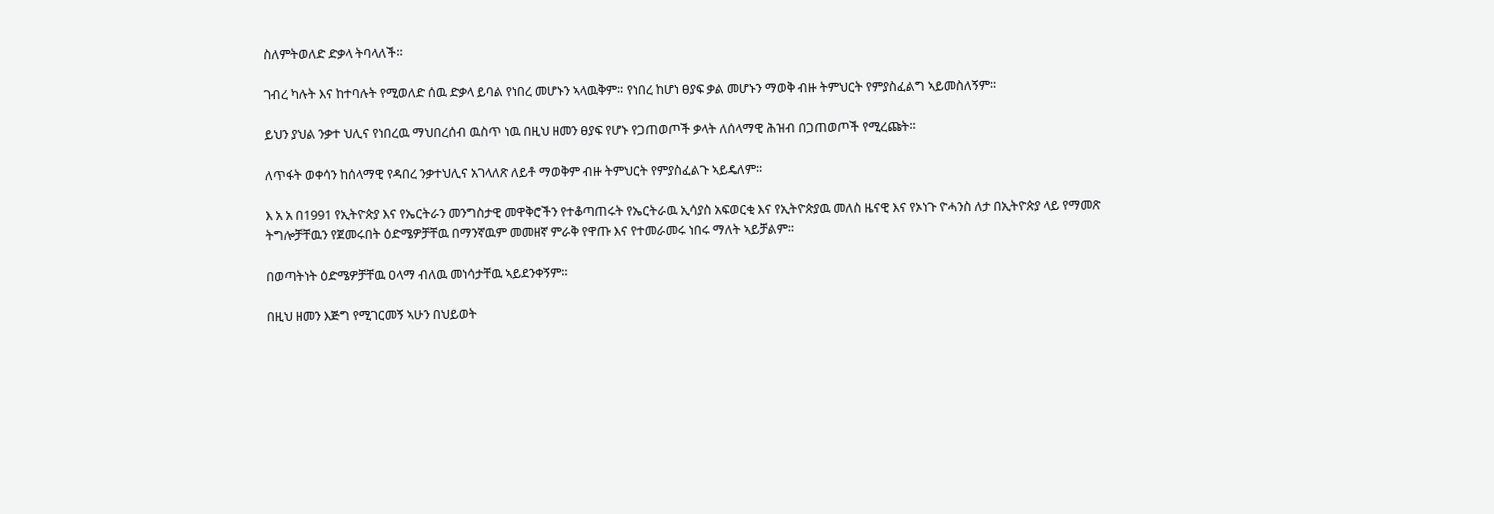ስለምትወለድ ድቃላ ትባላለች።

ገብረ ካሉት እና ከተባሉት የሚወለድ ሰዉ ድቃላ ይባል የነበረ መሆኑን ኣላዉቅም። የነበረ ከሆነ ፀያፍ ቃል መሆኑን ማወቅ ብዙ ትምህርት የምያስፈልግ ኣይመስለኝም።

ይህን ያህል ንቃተ ህሊና የነበረዉ ማህበረሰብ ዉስጥ ነዉ በዚህ ዘመን ፀያፍ የሆኑ የጋጠወጦች ቃላት ለሰላማዊ ሕዝብ በጋጠወጦች የሚረጩት።

ለጥፋት ወቀሳን ከሰላማዊ የዳበረ ንቃተህሊና አገላለጽ ለይቶ ማወቅም ብዙ ትምህርት የምያስፈልጉ ኣይዴለም።

እ አ አ በ1991 የኢትዮጵያ እና የኤርትራን መንግስታዊ መዋቅሮችን የተቆጣጠሩት የኤርትራዉ ኢሳያስ አፍወርቂ እና የኢትዮጵያዉ መለስ ዜናዊ እና የኦነጉ ዮሓንስ ለታ በኢትዮጵያ ላይ የማመጽ ትግሎቻቸዉን የጀመሩበት ዕድሜዎቻቸዉ በማንኛዉም መመዘኛ ምራቅ የዋጡ እና የተመራመሩ ነበሩ ማለት ኣይቻልም።

በወጣትነት ዕድሜዎቻቸዉ ዐላማ ብለዉ መነሳታቸዉ ኣይደንቀኝም።

በዚህ ዘመን እጅግ የሚገርመኝ ኣሁን በህይወት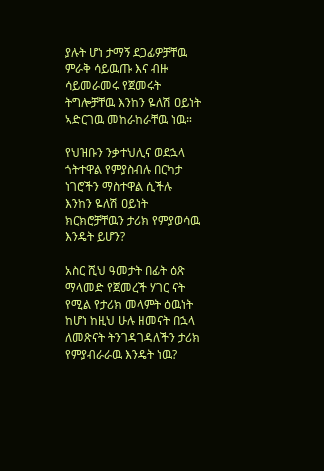ያሉት ሆነ ታማኝ ደጋፊዎቻቸዉ ምራቅ ሳይዉጡ እና ብዙ ሳይመራመሩ የጀመሩት ትግሎቻቸዉ እንከን ዬለሽ ዐይነት ኣድርገዉ መከራከራቸዉ ነዉ።

የህዝቡን ንቃተህሊና ወደኋላ ጎትተዋል የምያስብሉ በርካታ ነገሮችን ማስተዋል ሲችሉ እንከን ዬለሽ ዐይነት ክርክሮቻቸዉን ታሪክ የምያወሳዉ እንዴት ይሆን?

አስር ሺህ ዓመታት በፊት ዕጽ ማላመድ የጀመረች ሃገር ናት የሚል የታሪክ መላምት ዕዉነት ከሆነ ከዚህ ሁሉ ዘመናት በኋላ ለመጽናት ትንገዳገዳለችን ታሪክ የምያብራራዉ እንዴት ነዉ?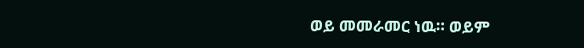ወይ መመራመር ነዉ። ወይም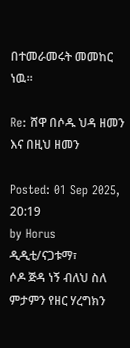በተመራመሩት መመከር ነዉ።

Re: ሸዋ በሶዱ ህዳ ዘመን እና በዚህ ዘመን

Posted: 01 Sep 2025, 20:19
by Horus
ዲዲቲ/ናጋቱማ፣
ሶዶ ጅዳ ነኝ ብለህ ስለ ምታምን የዘር ሃረግክን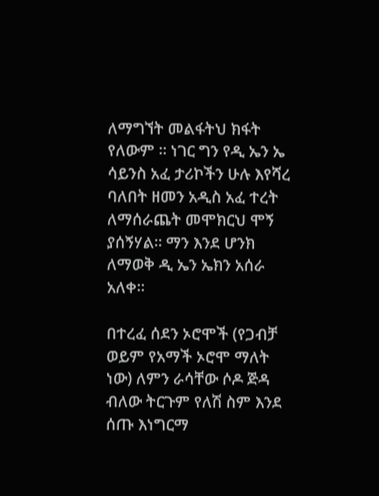ለማግኘት መልፋትህ ክፋት የለውም ። ነገር ግን የዲ ኤን ኤ ሳይንስ አፈ ታሪኮችን ሁሉ እየሻረ ባለበት ዘመን አዲስ አፈ ተረት ለማሰራጨት መሞክርህ ሞኝ ያሰኝሃል። ማን እንደ ሆንክ ለማወቅ ዲ ኤን ኤክን አሰራ አለቀ።

በተረፈ ሰደን ኦሮሞች (የጋብቻ ወይም የአማች ኦሮሞ ማለት ነው) ለምን ራሳቸው ሶዶ ጅዳ ብለው ትርጉም የለሽ ስም እንደ ሰጡ እነግርማ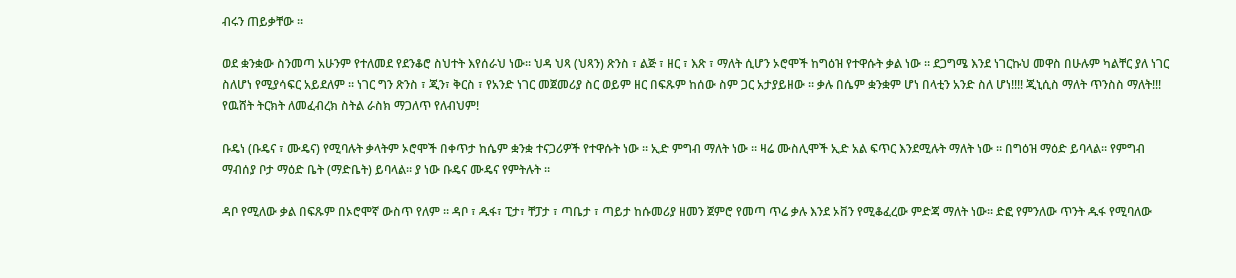ብሩን ጠይቃቸው ።

ወደ ቋንቋው ስንመጣ አሁንም የተለመደ የደንቆሮ ስህተት እየሰራህ ነው። ህዳ ህጻ (ህጻን) ጽንስ ፣ ልጅ ፣ ዘር ፣ እጽ ፣ ማለት ሲሆን ኦሮሞች ከግዕዝ የተዋሱት ቃል ነው ። ደጋግሜ እንደ ነገርኩህ መዋስ በሁሉም ካልቸር ያለ ነገር ስለሆነ የሚያሳፍር አይደለም ። ነገር ግን ጽንስ ፣ ጂን፣ ቅርስ ፣ የአንድ ነገር መጀመሪያ ስር ወይም ዘር በፍጹም ከሰው ስም ጋር አታያይዘው ። ቃሉ በሴም ቋንቋም ሆነ በላቲን አንድ ስለ ሆነ!!!! ጂኒሲስ ማለት ጥንስስ ማለት!!! የዉሸት ትርክት ለመፈብረክ ስትል ራስክ ማጋለጥ የለብህም!

ቡዴነ (ቡዴና ፣ ሙዴና) የሚባሉት ቃላትም ኦሮሞች በቀጥታ ከሴም ቋንቋ ተናጋሪዎች የተዋሱት ነው ። ኢድ ምግብ ማለት ነው ። ዛሬ ሙስሊሞች ኢድ አል ፍጥር እንደሚሉት ማለት ነው ። በግዕዝ ማዕድ ይባላል። የምግብ ማብሰያ ቦታ ማዕድ ቤት (ማድቤት) ይባላል። ያ ነው ቡዴና ሙዴና የምትሉት ።

ዳቦ የሚለው ቃል በፍጹም በኦሮሞኛ ውስጥ የለም ። ዳቦ ፣ ዱፋ፣ ፒታ፣ ቸፓታ ፣ ጣቤታ ፣ ጣይታ ከሱመሪያ ዘመን ጀምሮ የመጣ ጥሬ ቃሉ እንደ ኦቨን የሚቆፈረው ምድጃ ማለት ነው። ድፎ የምንለው ጥንት ዱፋ የሚባለው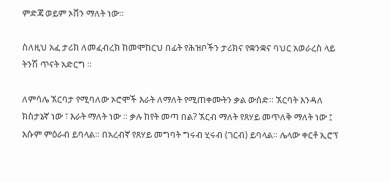ምድጃ ወይም ኦቨን ማለት ነው።

ስለዚህ አፈ ታሪክ ለመፈብረክ ከመሞከርህ በፊት የሕዝቦችን ታሪክና የቋንቋና ባህር አወራረስ ላይ ትንሽ ጥናት አድርግ ።

ለምሳሌ ኧርባታ የሚባለው ኦሮሞች እራት ለማለት የሚጠቀሙትን ቃል ውሰድ። ኧርባት እንዳለ ክስታኔኛ ነው ፣ እራት ማለት ነው ። ቃሉ ከየት መጣ በል? ኧርብ ማለት የጸሃይ መጥለቅ ማለት ነው ፤ እሱም ምዕራብ ይባላል። በአረብኛ የጸሃይ መግባት ግሩብ ሂሩብ (ገርብ) ይባላል። ሌላው ቀርቶ ኢሮፕ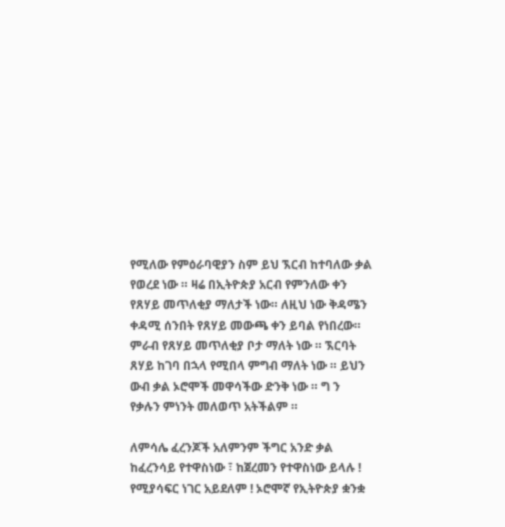የሚለው የምዕራባዊያን ስም ይህ ኧርብ ከተባለው ቃል የወረደ ነው ። ዛሬ በኢትዮጵያ አርብ የምንለው ቀን የጸሃይ መጥለቂያ ማለታች ነው። ለዚህ ነው ቅዳሜን ቀዳሚ ሰንበት የጸሃይ መውጫ ቀን ይባል የነበረው። ምራብ የጸሃይ መጥለቂያ ቦታ ማለት ነው ። ኧርባት ጸሃይ ከገባ በኋላ የሚበላ ምግብ ማለት ነው ። ይህን ውብ ቃል ኦሮሞች መዋሳችው ድንቅ ነው ። ግ ን የቃሉን ምነንት መለወጥ አትችልም ።

ለምሳሌ ፈረንጆች አለምንም ችግር አንድ ቃል ከፈረንሳይ የተዋስነው ፣ ከጀረመን የተዋስነው ይላሉ ! የሚያሳፍር ነገር አይደለም ! ኦሮሞኛ የኢትዮጵያ ቋንቋ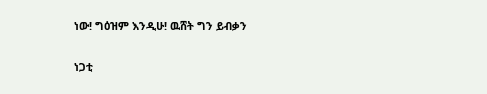ነው! ግዕዝም እንዲሁ! ዉሸት ግን ይብቃን

ነጋቲ